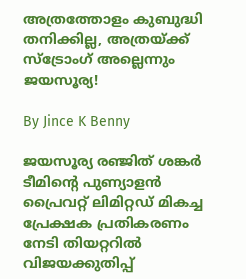അത്രത്തോളം കുബുദ്ധി തനിക്കില്ല, അത്രയ്ക്ക് സ്‌ട്രോംഗ് അല്ലെന്നും ജയസൂര്യ!

By Jince K Benny

ജയസൂര്യ രഞ്ജിത് ശങ്കര്‍ ടീമിന്റെ പുണ്യാളന്‍ പ്രൈവറ്റ് ലിമിറ്റഡ് മികച്ച പ്രേക്ഷക പ്രതികരണം നേടി തിയറ്ററില്‍ വിജയക്കുതിപ്പ്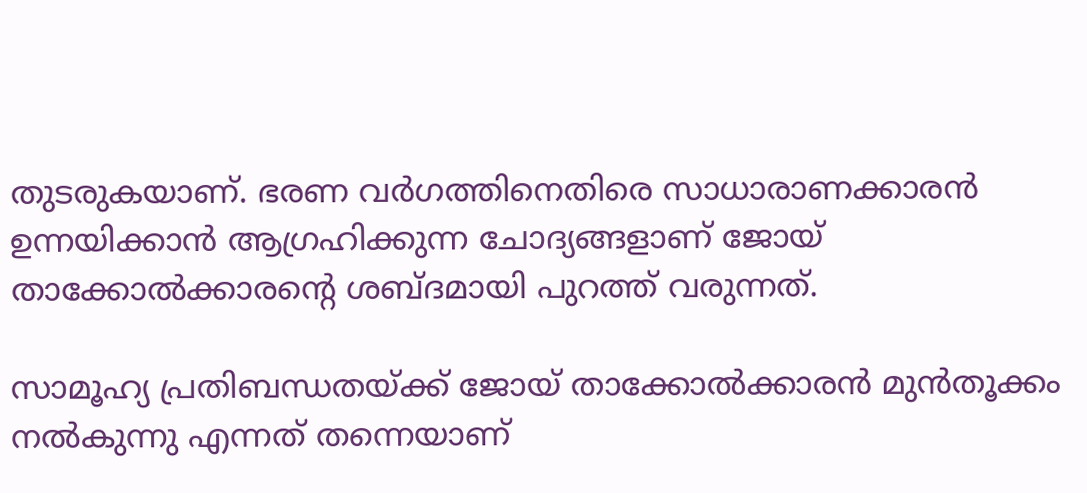തുടരുകയാണ്. ഭരണ വര്‍ഗത്തിനെതിരെ സാധാരാണക്കാരന്‍ ഉന്നയിക്കാന്‍ ആഗ്രഹിക്കുന്ന ചോദ്യങ്ങളാണ് ജോയ് താക്കോല്‍ക്കാരന്റെ ശബ്ദമായി പുറത്ത് വരുന്നത്.

സാമൂഹ്യ പ്രതിബന്ധതയ്ക്ക് ജോയ് താക്കോല്‍ക്കാരന്‍ മുന്‍തൂക്കം നല്‍കുന്നു എന്നത് തന്നെയാണ്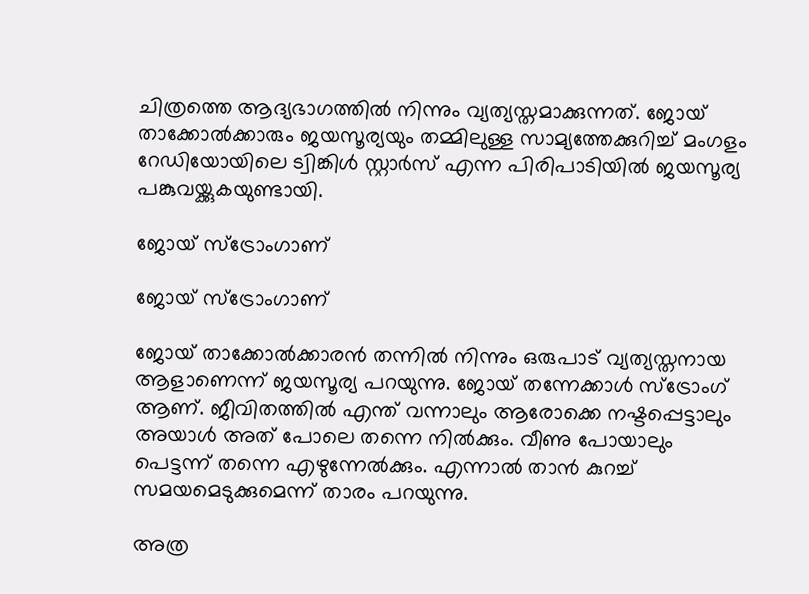ചിത്രത്തെ ആദ്യഭാഗത്തില്‍ നിന്നും വ്യത്യസ്തമാക്കുന്നത്. ജോയ് താക്കോല്‍ക്കാരും ജയസൂര്യയും തമ്മിലുള്ള സാമ്യത്തേക്കുറിച്ച് മംഗളം റേഡിയോയിലെ ട്വിങ്കിള്‍ സ്റ്റാര്‍സ് എന്ന പിരിപാടിയില്‍ ജയസൂര്യ പങ്കുവയ്ക്കുകയുണ്ടായി.

ജോയ് സ്‌ട്രോംഗാണ്

ജോയ് സ്‌ട്രോംഗാണ്

ജോയ് താക്കോല്‍ക്കാരന്‍ തന്നില്‍ നിന്നും ഒരുപാട് വ്യത്യസ്തനായ ആളാണെന്ന് ജയസൂര്യ പറയുന്നു. ജോയ് തന്നേക്കാള്‍ സ്‌ട്രോംഗ് ആണ്. ജീവിതത്തില്‍ എന്ത് വന്നാലും ആരോക്കെ നഷ്ടപ്പെട്ടാലും അയാള്‍ അത് പോലെ തന്നെ നില്‍ക്കും. വീണു പോയാലും പെട്ടന്ന് തന്നെ എഴുന്നേല്‍ക്കും. എന്നാല്‍ താന്‍ കുറച്ച് സമയമെടുക്കുമെന്ന് താരം പറയുന്നു.

അത്ര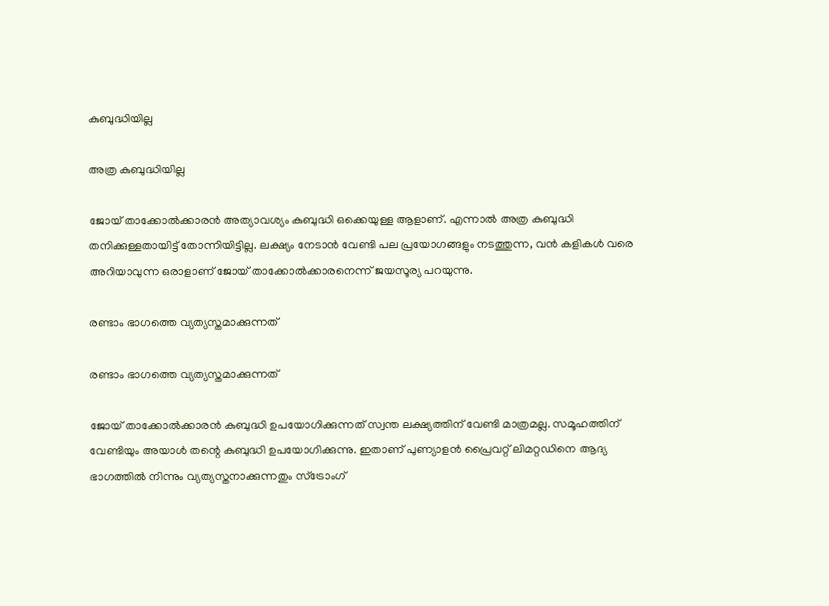കുബുദ്ധിയില്ല

അത്ര കുബുദ്ധിയില്ല

ജോയ് താക്കോല്‍ക്കാരന്‍ അത്യാവശ്യം കുബുദ്ധി ഒക്കെയുള്ള ആളാണ്. എന്നാല്‍ അത്ര കുബുദ്ധി തനിക്കുള്ളതായിട്ട് തോന്നിയിട്ടില്ല. ലക്ഷ്യം നേടാന്‍ വേണ്ടി പല പ്രയോഗങ്ങളും നടത്തുന്ന, വന്‍ കളികള്‍ വരെ അറിയാവുന്ന ഒരാളാണ് ജോയ് താക്കോല്‍ക്കാരനെന്ന് ജയസൂര്യ പറയുന്നു.

രണ്ടാം ഭാഗത്തെ വ്യത്യസ്തമാക്കുന്നത്

രണ്ടാം ഭാഗത്തെ വ്യത്യസ്തമാക്കുന്നത്

ജോയ് താക്കോല്‍ക്കാരന്‍ കുബുദ്ധി ഉപയോഗിക്കുന്നത് സ്വന്ത ലക്ഷ്യത്തിന് വേണ്ടി മാത്രമല്ല. സമൂഹത്തിന് വേണ്ടിയും അയാള്‍ തന്റെ കുബുദ്ധി ഉപയോഗിക്കുന്നു. ഇതാണ് പുണ്യാളന്‍ പ്രൈവറ്റ് ലിമറ്റഡിനെ ആദ്യ ഭാഗത്തില്‍ നിന്നും വ്യത്യസ്തനാക്കുന്നതും സ്‌ട്രോംഗ്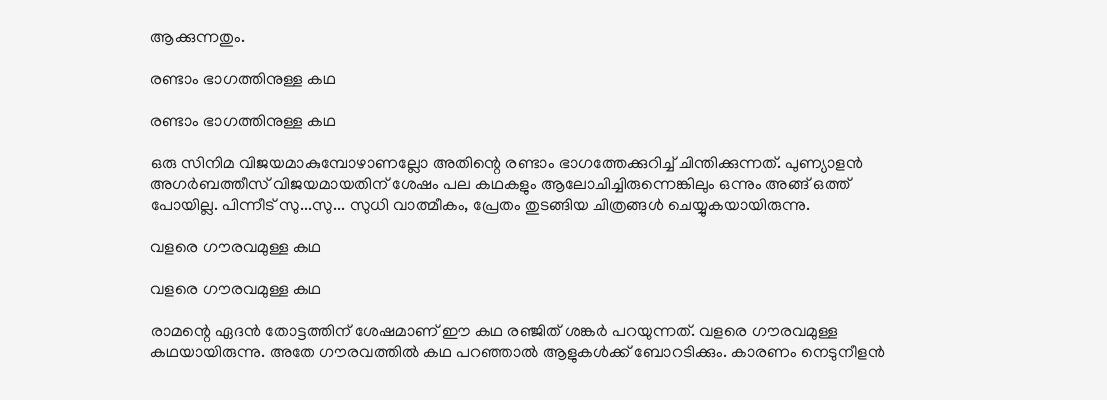ആക്കുന്നതും.

രണ്ടാം ഭാഗത്തിനുള്ള കഥ

രണ്ടാം ഭാഗത്തിനുള്ള കഥ

ഒരു സിനിമ വിജയമാകുമ്പോഴാണല്ലോ അതിന്റെ രണ്ടാം ഭാഗത്തേക്കുറിച്ച് ചിന്തിക്കുന്നത്. പുണ്യാളന്‍ അഗര്‍ബത്തീസ് വിജയമായതിന് ശേഷം പല കഥകളും ആലോചിച്ചിരുന്നെങ്കിലും ഒന്നും അങ്ങ് ഒത്ത് പോയില്ല. പിന്നീട് സു...സു... സുധി വാത്മീകം, പ്രേതം തുടങ്ങിയ ചിത്രങ്ങള്‍ ചെയ്യുകയായിരുന്നു.

വളരെ ഗൗരവമുള്ള കഥ

വളരെ ഗൗരവമുള്ള കഥ

രാമന്റെ ഏദന്‍ തോട്ടത്തിന് ശേഷമാണ് ഈ കഥ രഞ്ജിത് ശങ്കര്‍ പറയുന്നത്. വളരെ ഗൗരവമുള്ള കഥയായിരുന്നു. അതേ ഗൗരവത്തില്‍ കഥ പറഞ്ഞാല്‍ ആളുകള്‍ക്ക് ബോറടിക്കും. കാരണം നെടുനീളന്‍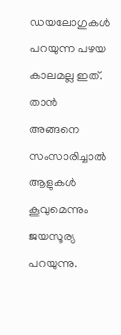ഡയലോഗുകള്‍ പറയുന്ന പഴയ കാലമല്ല ഇത്. താന്‍ അങ്ങനെ സംസാരിച്ചാല്‍ ആളുകള്‍ കൂവുമെന്നും ജയസൂര്യ പറയുന്നു.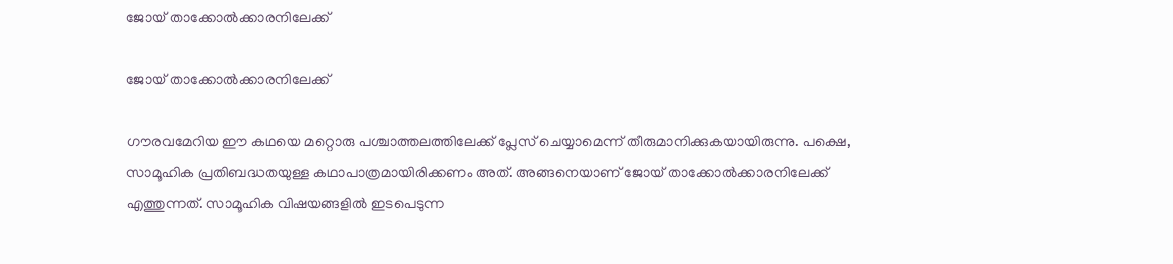ജോയ് താക്കോല്‍ക്കാരനിലേക്ക്

ജോയ് താക്കോല്‍ക്കാരനിലേക്ക്

ഗൗരവമേറിയ ഈ കഥയെ മറ്റൊരു പശ്ചാത്തലത്തിലേക്ക് പ്ലേസ് ചെയ്യാമെന്ന് തീരുമാനിക്കുകയായിരുന്നു. പക്ഷെ, സാമൂഹിക പ്രതിബദ്ധതയുള്ള കഥാപാത്രമായിരിക്കണം അത്. അങ്ങനെയാണ് ജോയ് താക്കോല്‍ക്കാരനിലേക്ക് എത്തുന്നത്. സാമൂഹിക വിഷയങ്ങളില്‍ ഇടപെടുന്ന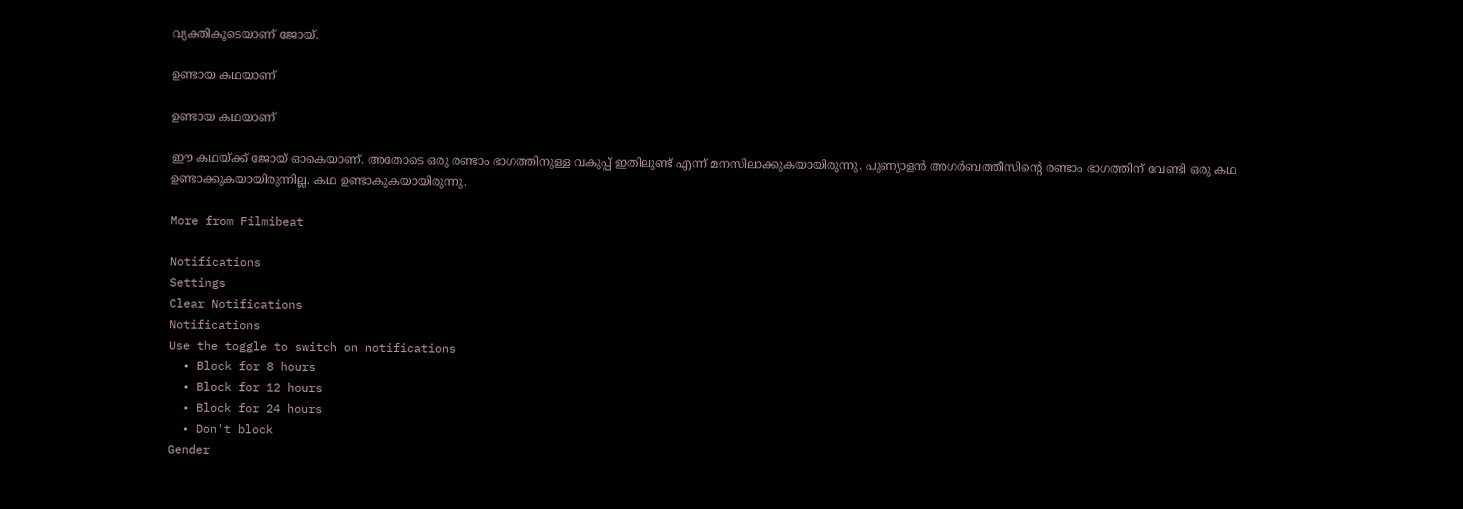വ്യക്തികൂടെയാണ് ജോയ്.

ഉണ്ടായ കഥയാണ്

ഉണ്ടായ കഥയാണ്

ഈ കഥയ്ക്ക് ജോയ് ഓകെയാണ്. അതോടെ ഒരു രണ്ടാം ഭാഗത്തിനുള്ള വകുപ്പ് ഇതിലുണ്ട് എന്ന് മനസിലാക്കുകയായിരുന്നു. പുണ്യാളന്‍ അഗര്‍ബത്തീസിന്റെ രണ്ടാം ഭാഗത്തിന് വേണ്ടി ഒരു കഥ ഉണ്ടാക്കുകയായിരുന്നില്ല. കഥ ഉണ്ടാകുകയായിരുന്നു.

More from Filmibeat

Notifications
Settings
Clear Notifications
Notifications
Use the toggle to switch on notifications
  • Block for 8 hours
  • Block for 12 hours
  • Block for 24 hours
  • Don't block
Gender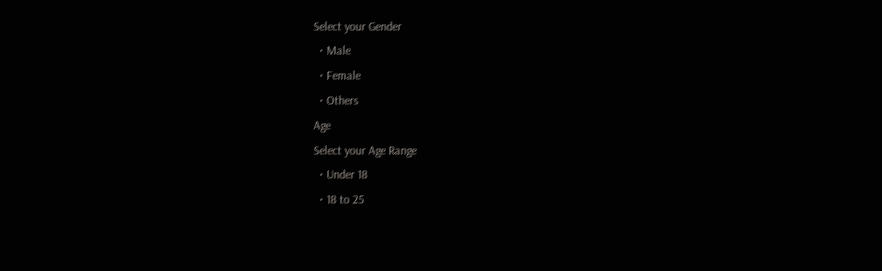Select your Gender
  • Male
  • Female
  • Others
Age
Select your Age Range
  • Under 18
  • 18 to 25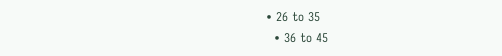• 26 to 35
  • 36 to 45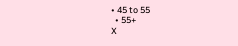• 45 to 55
  • 55+
X